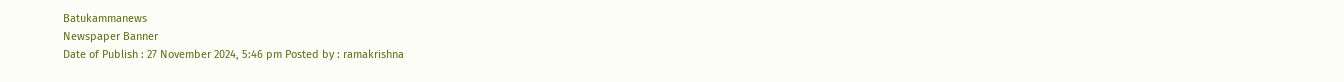Batukammanews
Newspaper Banner
Date of Publish : 27 November 2024, 5:46 pm Posted by : ramakrishna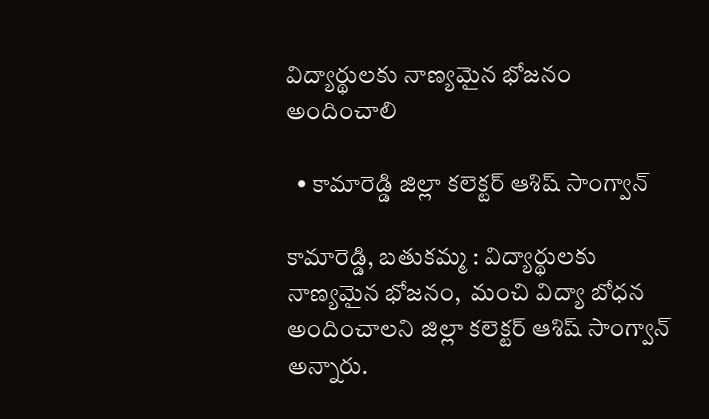విద్యార్థులకు నాణ్యమైన భోజనం అందించాలి

  • కామారెడ్డి జిల్లా కలెక్టర్ ఆశిష్ సాంగ్వాన్

కామారెడ్డి, బతుకమ్మ : విద్యార్థులకు నాణ్యమైన భోజనం,  మంచి విద్యా బోధన అందించాలని జిల్లా కలెక్టర్ ఆశిష్ సాంగ్వాన్ అన్నారు.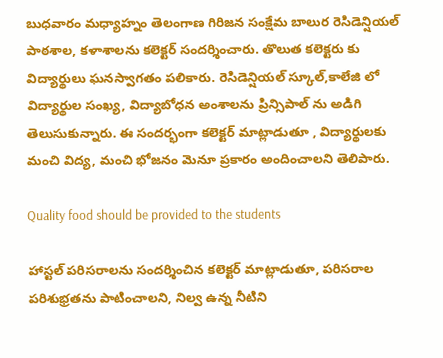బుధవారం మధ్యాహ్నం తెలంగాణ గిరిజన సంక్షేమ బాలుర రెసిడెన్షియల్ పాఠశాల, కళాశాలను కలెక్టర్ సందర్శించారు. తొలుత కలెక్టరు కు విద్యార్థులు ఘనస్వాగతం పలికారు. రెసిడెన్షియల్ స్కూల్,కాలేజి లో విద్యార్థుల సంఖ్య, విద్యాబోధన అంశాలను ప్రిన్సిపాల్ ను అడిగి తెలుసుకున్నారు. ఈ సందర్భంగా కలెక్టర్ మాట్లాడుతూ , విద్యార్థులకు మంచి విద్య, మంచి భోజనం మెనూ ప్రకారం అందించాలని తెలిపారు.

Quality food should be provided to the students

హాస్టల్ పరిసరాలను సందర్శించిన కలెక్టర్ మాట్లాడుతూ, పరిసరాల పరిశుభ్రతను పాటించాలని, నిల్వ ఉన్న నీటిని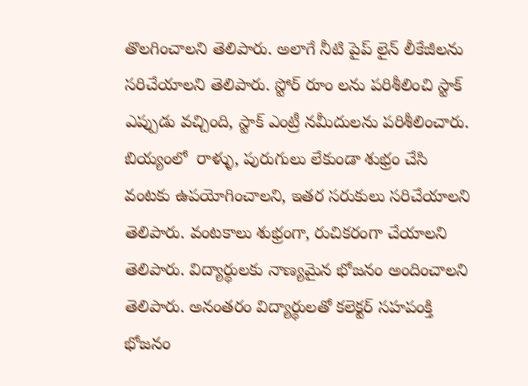తొలగించాలని తెలిపారు. అలాగే నీటి పైప్ లైన్ లీకేజీలను సరిచేయాలని తెలిపారు. స్టోర్ రూం లను పరిశీలించి స్టాక్ ఎప్పుడు వచ్చింది, స్టాక్ ఎంట్రీ నమీదులను పరిశీలించారు. బియ్యంలో  రాళ్ళు, పురుగులు లేకుండా శుభ్రం చేసి వంటకు ఉపయోగించాలని, ఇతర సరుకులు సరిచేయాలని తెలిపారు. వంటకాలు శుభ్రంగా, రుచికరంగా చేయాలని తెలిపారు. విద్యార్థులకు నాణ్యమైన భోజనం అందించాలని తెలిపారు. అనంతరం విద్యార్థులతో కలెక్టర్ సహపంక్తి భోజనం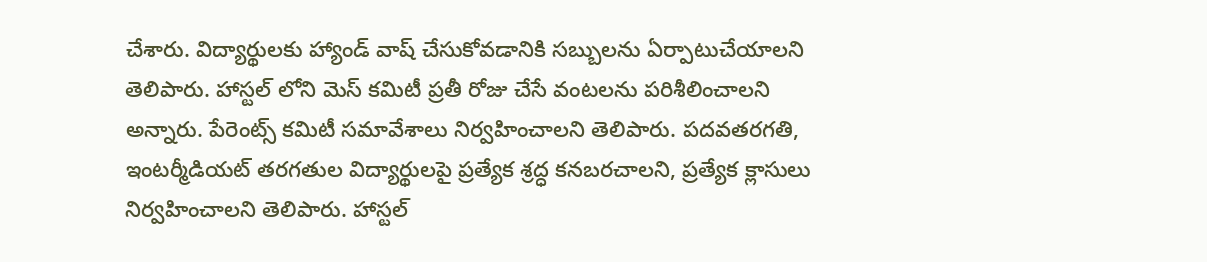చేశారు. విద్యార్థులకు హ్యాండ్ వాష్ చేసుకోవడానికి సబ్బులను ఏర్పాటుచేయాలని తెలిపారు. హాస్టల్ లోని మెస్ కమిటీ ప్రతీ రోజు చేసే వంటలను పరిశీలించాలని అన్నారు. పేరెంట్స్ కమిటీ సమావేశాలు నిర్వహించాలని తెలిపారు. పదవతరగతి, ఇంటర్మీడియట్ తరగతుల విద్యార్థులపై ప్రత్యేక శ్రద్ధ కనబరచాలని, ప్రత్యేక క్లాసులు నిర్వహించాలని తెలిపారు. హాస్టల్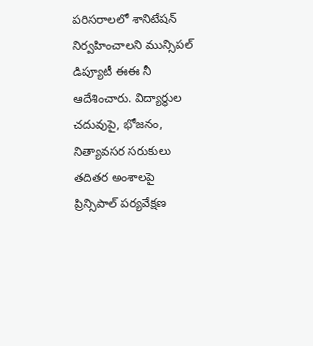పరిసరాలలో శానిటేషన్ నిర్వహించాలని మున్సిపల్ డిప్యూటీ ఈఈ నీ ఆదేశించారు. విద్యార్థుల చదువుపై, భోజనం, నిత్యావసర సరుకులు తదితర అంశాలపై ప్రిన్సిపాల్ పర్యవేక్షణ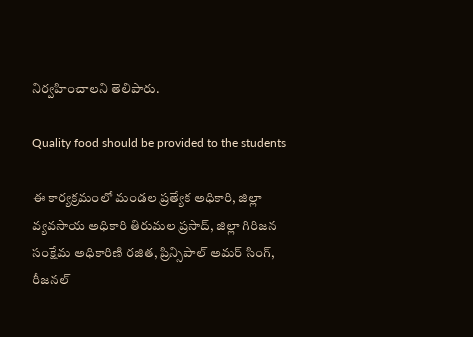నిర్వహించాలని తెలిపారు.

Quality food should be provided to the students

ఈ కార్యక్రమంలో మండల ప్రత్యేక అధికారి, జిల్లా వ్యవసాయ అధికారి తిరుమల ప్రసాద్, జిల్లా గిరిజన సంక్షేమ అధికారిణి రజిత, ప్రిన్సిపాల్ అమర్ సింగ్, రీజనల్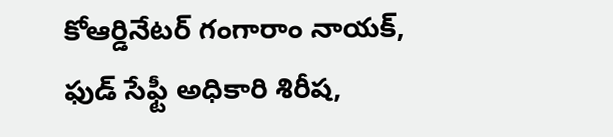కోఆర్డినేటర్ గంగారాం నాయక్, ఫుడ్ సేఫ్టీ అధికారి శిరీష,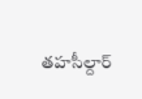తహసీల్దార్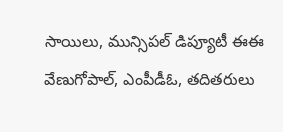సాయిలు, మున్సిపల్ డిప్యూటీ ఈఈ వేణుగోపాల్, ఎంపీడీఓ, తదితరులు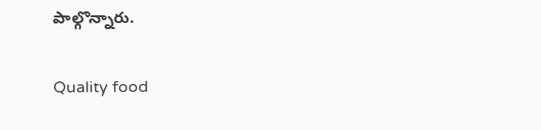పాల్గొన్నారు.

Quality food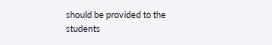should be provided to the students